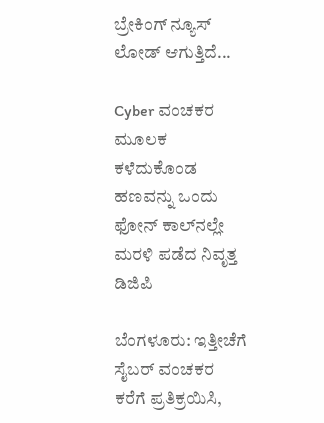ಬ್ರೇಕಿಂಗ್ ನ್ಯೂಸ್
ಲೋಡ್ ಆಗುತ್ತಿದೆ...

Cyber ವಂಚಕರ‌ ಮೂಲಕ ಕಳೆದುಕೊಂಡ ಹಣವನ್ನು ಒಂದು ಫೋನ್ ಕಾಲ್‌ನಲ್ಲೇ ಮರಳಿ ಪಡೆದ ನಿವೃತ್ತ ಡಿಜಿಪಿ

ಬೆಂಗಳೂರು: ಇತ್ತೀಚೆಗೆ ಸೈಬರ್ ವಂಚಕರ ಕರೆಗೆ ಪ್ರತಿಕ್ರಯಿಸಿ,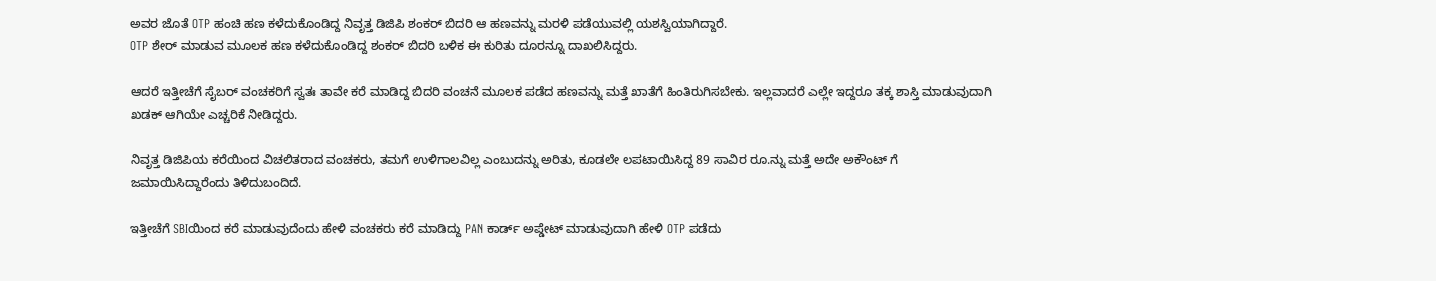ಅವರ ಜೊತೆ OTP ಹಂಚಿ ಹಣ ಕಳೆದುಕೊಂಡಿದ್ದ ನಿವೃತ್ತ ಡಿಜಿಪಿ ಶಂಕರ್ ಬಿದರಿ ಆ ಹಣವನ್ನು ಮರಳಿ ಪಡೆಯುವಲ್ಲಿ ಯಶಸ್ವಿಯಾಗಿದ್ದಾರೆ.
OTP ಶೇರ್ ಮಾಡುವ ಮೂಲಕ ಹಣ ಕಳೆದುಕೊಂಡಿದ್ದ ಶಂಕರ್ ಬಿದರಿ ಬಳಿಕ ಈ ಕುರಿತು ದೂರನ್ನೂ ದಾಖಲಿಸಿದ್ದರು.

ಆದರೆ ಇತ್ತೀಚೆಗೆ ಸೈಬರ್ ವಂಚಕರಿಗೆ ಸ್ವತಃ ತಾವೇ ಕರೆ ಮಾಡಿದ್ದ ಬಿದರಿ ವಂಚನೆ ಮೂಲಕ ಪಡೆದ ಹಣವನ್ನು ಮತ್ತೆ ಖಾತೆಗೆ ಹಿಂತಿರುಗಿಸಬೇಕು. ಇಲ್ಲವಾದರೆ ಎಲ್ಲೇ ಇದ್ದರೂ ತಕ್ಕ ಶಾಸ್ತಿ ಮಾಡುವುದಾಗಿ ಖಡಕ್ ಆಗಿಯೇ ಎಚ್ಚರಿಕೆ ನೀಡಿದ್ದರು.

ನಿವೃತ್ತ ಡಿಜಿಪಿಯ ಕರೆಯಿಂದ ವಿಚಲಿತರಾದ ವಂಚಕರು, ತಮಗೆ ಉಳಿಗಾಲವಿಲ್ಲ ಎಂಬುದನ್ನು ಅರಿತು‌, ಕೂಡಲೇ ಲಪಟಾಯಿಸಿದ್ದ 89 ಸಾವಿರ ರೂ.ನ್ನು ಮತ್ತೆ ಅದೇ ಅಕೌಂಟ್ ಗೆ ಜಮಾಯಿಸಿದ್ದಾರೆಂದು ತಿಳಿದುಬಂದಿದೆ.

ಇತ್ತೀಚೆಗೆ SBIಯಿಂದ ಕರೆ ಮಾಡುವುದೆಂದು ಹೇಳಿ ವಂಚಕರು ಕರೆ ಮಾಡಿದ್ದು PAN ಕಾರ್ಡ್ ಅಪ್ಡೇಟ್ ಮಾಡುವುದಾಗಿ ಹೇಳಿ OTP ಪಡೆದು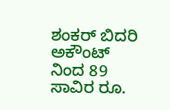ಶಂಕರ್ ಬಿದರಿ ಅಕೌಂಟ್ ನಿಂದ 89 ಸಾವಿರ ರೂ.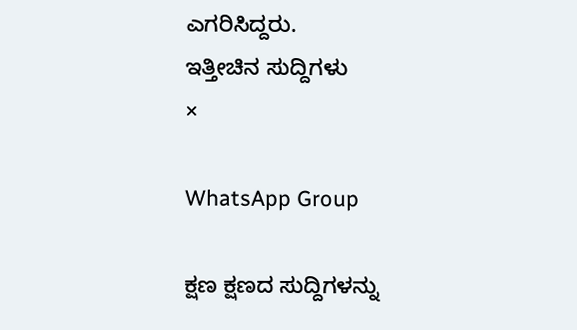ಎಗರಿಸಿದ್ದರು.
ಇತ್ತೀಚಿನ ಸುದ್ದಿಗಳು
×

WhatsApp Group

ಕ್ಷಣ ಕ್ಷಣದ ಸುದ್ದಿಗಳನ್ನು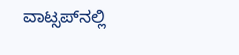ವಾಟ್ಸಪ್‌ನಲ್ಲಿ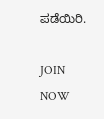ಪಡೆಯಿರಿ.

JOIN NOW